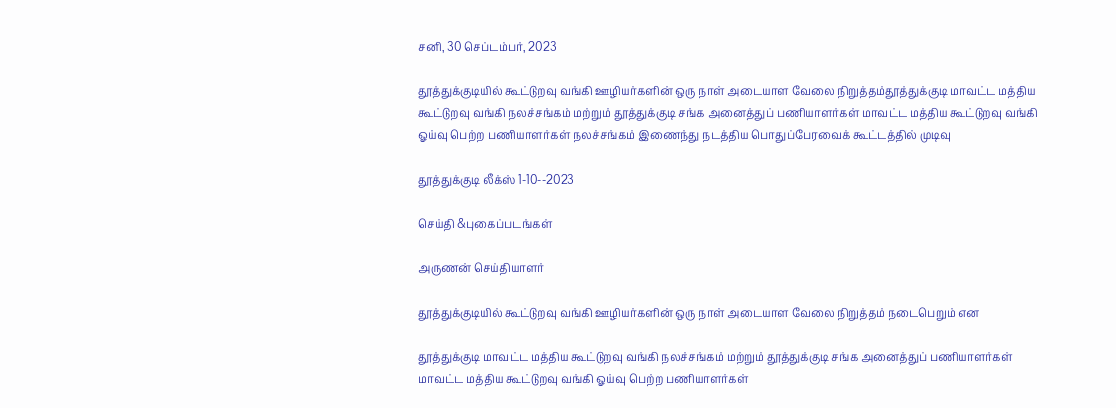சனி, 30 செப்டம்பர், 2023

தூத்துக்குடியில் கூட்டுறவு வங்கி ஊழியர்களின் ஒரு நாள் அடையாள வேலை நிறுத்தம்தூத்துக்குடி மாவட்ட மத்திய கூட்டுறவு வங்கி நலச்சங்கம் மற்றும் தூத்துக்குடி சங்க அனைத்துப் பணியாளர்கள் மாவட்ட மத்திய கூட்டுறவு வங்கி ஓய்வு பெற்ற பணியாளர்கள் நலச்சங்கம் இணைந்து நடத்திய பொதுப்பேரவைக் கூட்டத்தில் முடிவு

தூத்துக்குடி லீக்ஸ் 1-10--2023

செய்தி &புகைப்படங்கள்

அருணன் செய்தியாளர்

தூத்துக்குடியில் கூட்டுறவு வங்கி ஊழியர்களின் ஒரு நாள் அடையாள வேலை நிறுத்தம் நடைபெறும் என

தூத்துக்குடி மாவட்ட மத்திய கூட்டுறவு வங்கி நலச்சங்கம் மற்றும் தூத்துக்குடி சங்க அனைத்துப் பணியாளர்கள் மாவட்ட மத்திய கூட்டுறவு வங்கி ஓய்வு பெற்ற பணியாளர்கள்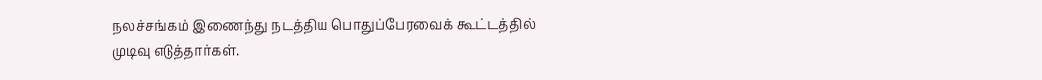நலச்சங்கம் இணைந்து நடத்திய பொதுப்பேரவைக் கூட்டத்தில் முடிவு எடுத்தார்கள்.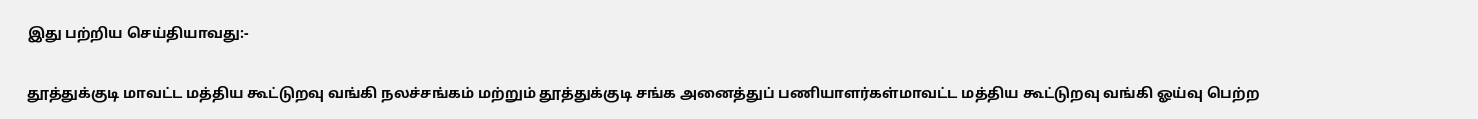இது பற்றிய செய்தியாவது:-

தூத்துக்குடி மாவட்ட மத்திய கூட்டுறவு வங்கி நலச்சங்கம் மற்றும் தூத்துக்குடி சங்க அனைத்துப் பணியாளர்கள்மாவட்ட மத்திய கூட்டுறவு வங்கி ஓய்வு பெற்ற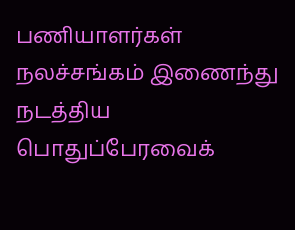பணியாளர்கள் நலச்சங்கம் இணைந்து நடத்திய பொதுப்பேரவைக்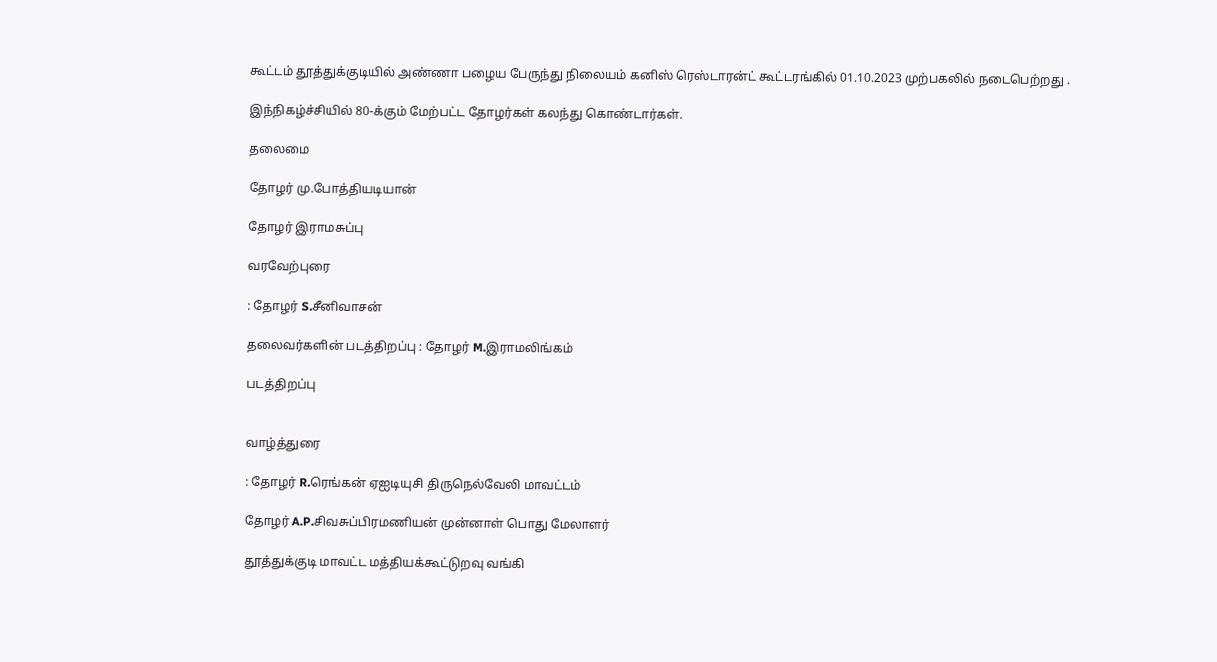கூட்டம் தூத்துக்குடியில் அண்ணா பழைய பேருந்து நிலையம் கனிஸ் ரெஸ்டாரன்ட் கூட்டரங்கில் 01.10.2023 முற்பகலில் நடைபெற்றது .

இந்நிகழ்ச்சியில் 80-க்கும் மேற்பட்ட தோழர்கள் கலந்து கொண்டார்கள்.

தலைமை

தோழர் மு.போத்தியடியான்

தோழர் இராமசுப்பு

வரவேற்புரை

: தோழர் S.சீனிவாசன்

தலைவர்களின் படத்திறப்பு : தோழர் M.இராமலிங்கம்

படத்திறப்பு


வாழ்த்துரை

: தோழர் R.ரெங்கன் ஏஐடியுசி திருநெல்வேலி மாவட்டம்

தோழர் A.P.சிவசுப்பிரமணியன் முன்னாள் பொது மேலாளர்

தூத்துக்குடி மாவட்ட மத்தியக்கூட்டுறவு வங்கி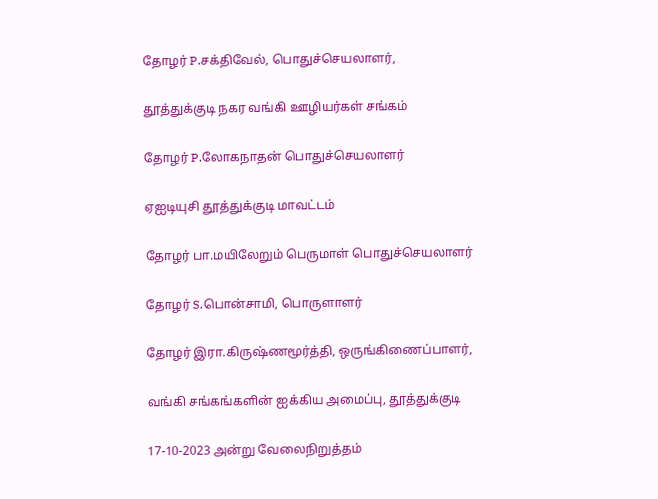தோழர் P.சக்திவேல், பொதுச்செயலாளர்,

தூத்துக்குடி நகர வங்கி ஊழியர்கள் சங்கம்

தோழர் P.லோகநாதன் பொதுச்செயலாளர்

ஏஐடியுசி தூத்துக்குடி மாவட்டம்

தோழர் பா.மயிலேறும் பெருமாள் பொதுச்செயலாளர்

தோழர் S.பொன்சாமி, பொருளாளர்

தோழர் இரா.கிருஷ்ணமூர்த்தி, ஒருங்கிணைப்பாளர்,

வங்கி சங்கங்களின் ஐக்கிய அமைப்பு, தூத்துக்குடி

17-10-2023 அன்று வேலைநிறுத்தம்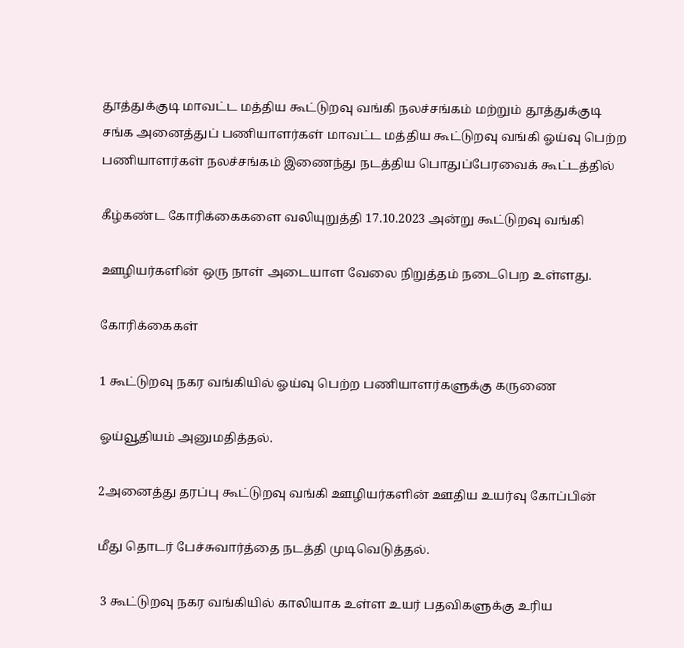தூத்துக்குடி மாவட்ட மத்திய கூட்டுறவு வங்கி நலச்சங்கம் மற்றும் தூத்துக்குடி சங்க அனைத்துப் பணியாளர்கள் மாவட்ட மத்திய கூட்டுறவு வங்கி ஓய்வு பெற்ற பணியாளர்கள் நலச்சங்கம் இணைந்து நடத்திய பொதுப்பேரவைக் கூட்டத்தில்

கீழ்கண்ட கோரிக்கைகளை வலியுறுத்தி 17.10.2023 அன்று கூட்டுறவு வங்கி

ஊழியர்களின் ஒரு நாள் அடையாள வேலை நிறுத்தம் நடைபெற உள்ளது.

கோரிக்கைகள்

1 கூட்டுறவு நகர வங்கியில் ஓய்வு பெற்ற பணியாளர்களுக்கு கருணை

ஓய்வூதியம் அனுமதித்தல்.

2அனைத்து தரப்பு கூட்டுறவு வங்கி ஊழியர்களின் ஊதிய உயர்வு கோப்பின்

மீது தொடர் பேச்சுவார்த்தை நடத்தி முடிவெடுத்தல்.

 3 கூட்டுறவு நகர வங்கியில் காலியாக உள்ள உயர் பதவிகளுக்கு உரிய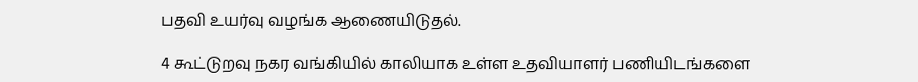பதவி உயர்வு வழங்க ஆணையிடுதல்.

4 கூட்டுறவு நகர வங்கியில் காலியாக உள்ள உதவியாளர் பணியிடங்களை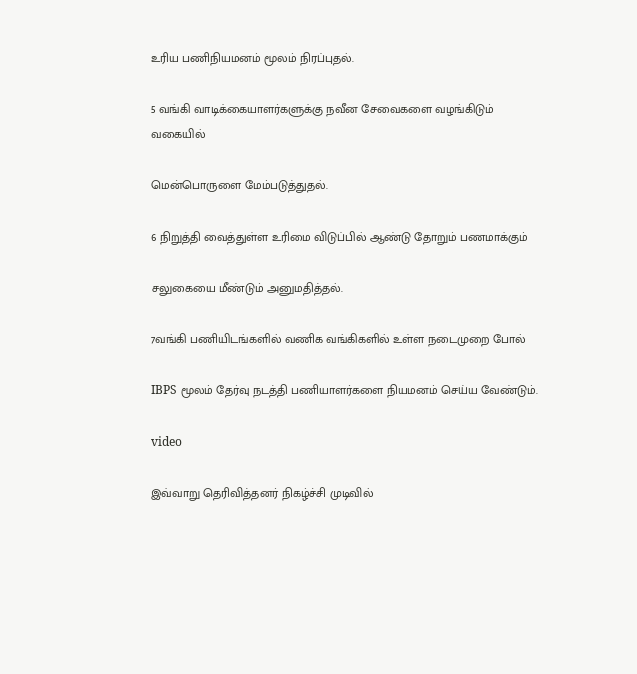உரிய பணிநியமனம் மூலம் நிரப்புதல்.

5 வங்கி வாடிக்கையாளர்களுக்கு நவீன சேவைகளை வழங்கிடும் வகையில்

மென்பொருளை மேம்படுத்துதல்.

6 நிறுத்தி வைத்துள்ள உரிமை விடுப்பில் ஆண்டு தோறும் பணமாக்கும்

சலுகையை மீண்டும் அனுமதித்தல்.

7வங்கி பணியிடங்களில் வணிக வங்கிகளில் உள்ள நடைமுறை போல்

IBPS மூலம் தேர்வு நடத்தி பணியாளர்களை நியமனம் செய்ய வேண்டும்.

video

இவ்வாறு தெரிவித்தனர் நிகழ்ச்சி முடிவில்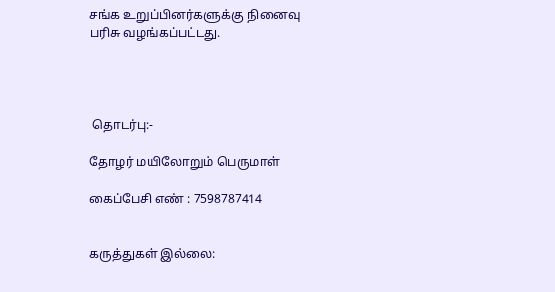சங்க உறுப்பினர்களுக்கு நினைவு பரிசு வழங்கப்பட்டது.




 தொடர்பு:-

தோழர் மயிலோறும் பெருமாள்

கைப்பேசி எண் : 7598787414


கருத்துகள் இல்லை: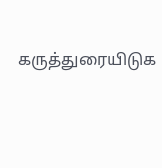கருத்துரையிடுக